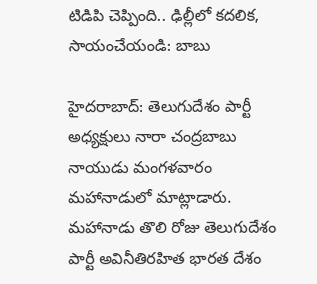టిడిపి చెప్పింది.. ఢిల్లీలో కదలిక, సాయంచేయండి: బాబు

హైదరాబాద్: తెలుగుదేశం పార్టీ అధ్యక్షులు నారా చంద్రబాబు నాయుడు మంగళవారం మహానాడులో మాట్లాడారు. మహానాడు తొలి రోజు తెలుగుదేశం పార్టీ అవినీతిరహిత భారత దేశం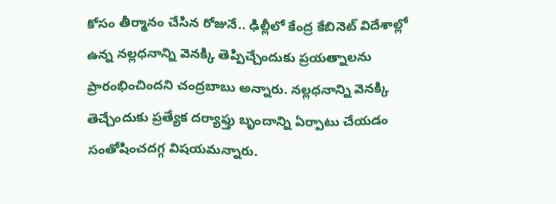కోసం తీర్మానం చేసిన రోజునే.. ఢిల్లీలో కేంద్ర కేబినెట్ విదేశాల్లో ఉన్న నల్లధనాన్ని వెనక్కి తెప్పిచ్చేందుకు ప్రయత్నాలను ప్రారంభించిందని చంద్రబాబు అన్నారు. నల్లధనాన్ని వెనక్కి తెచ్చేందుకు ప్రత్యేక దర్యాఫ్తు బృందాన్ని ఏర్పాటు చేయడం సంతోషించదగ్గ విషయమన్నారు.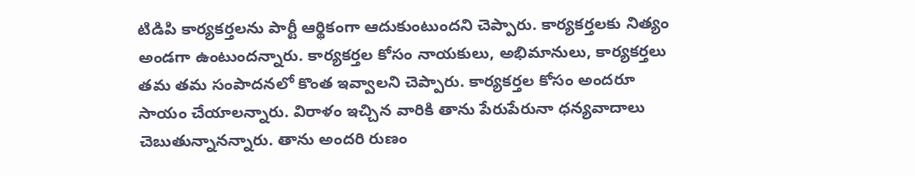టిడిపి కార్యకర్తలను పార్టీ ఆర్థికంగా ఆదుకుంటుందని చెప్పారు. కార్యకర్తలకు నిత్యం అండగా ఉంటుందన్నారు. కార్యకర్తల కోసం నాయకులు, అభిమానులు, కార్యకర్తలు తమ తమ సంపాదనలో కొంత ఇవ్వాలని చెప్పారు. కార్యకర్తల కోసం అందరూ సాయం చేయాలన్నారు. విరాళం ఇచ్చిన వారికి తాను పేరుపేరునా ధన్యవాదాలు చెబుతున్నానన్నారు. తాను అందరి రుణం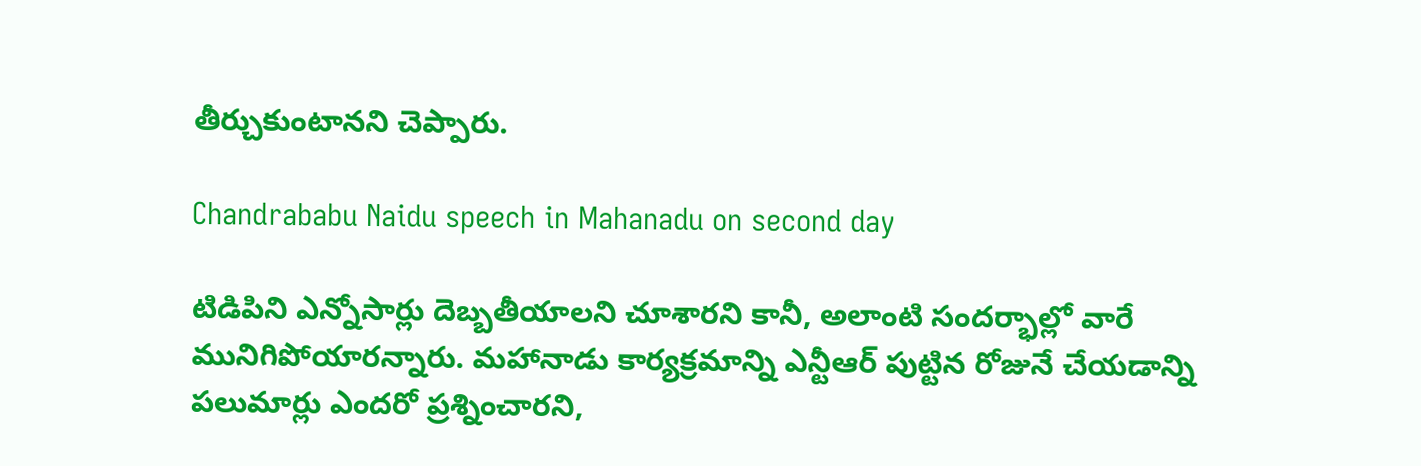తీర్చుకుంటానని చెప్పారు.

Chandrababu Naidu speech in Mahanadu on second day

టిడిపిని ఎన్నోసార్లు దెబ్బతీయాలని చూశారని కానీ, అలాంటి సందర్భాల్లో వారే మునిగిపోయారన్నారు. మహానాడు కార్యక్రమాన్ని ఎన్టీఆర్ పుట్టిన రోజునే చేయడాన్ని పలుమార్లు ఎందరో ప్రశ్నించారని,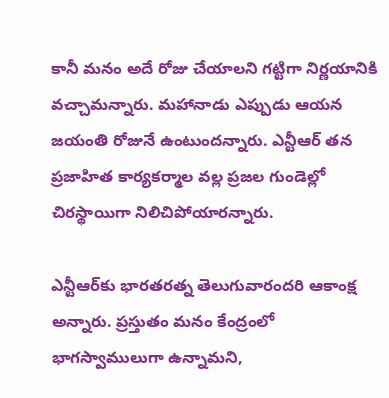కానీ మనం అదే రోజు చేయాలని గట్టిగా నిర్ణయానికి వచ్చామన్నారు. మహానాడు ఎప్పుడు ఆయన జయంతి రోజునే ఉంటుందన్నారు. ఎన్టీఆర్ తన ప్రజాహిత కార్యకర్మాల వల్ల ప్రజల గుండెల్లో చిరస్థాయిగా నిలిచిపోయారన్నారు.

ఎన్టీఆర్‌కు భారతరత్న తెలుగువారందరి ఆకాంక్ష అన్నారు. ప్రస్తుతం మనం కేంద్రంలో భాగస్వాములుగా ఉన్నామని,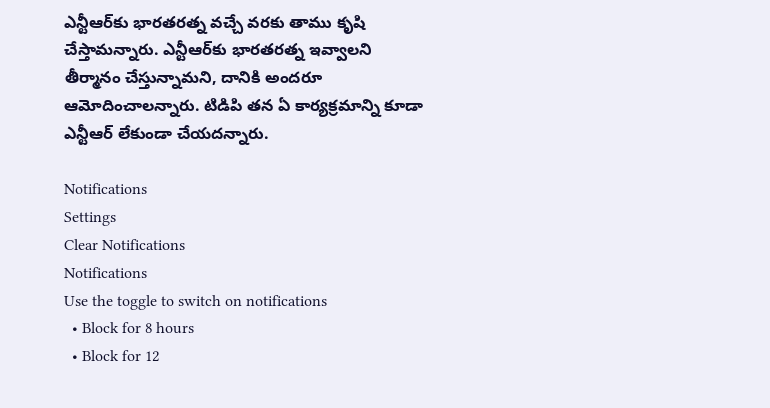ఎన్టీఆర్‌కు భారతరత్న వచ్చే వరకు తాము కృషి చేస్తామన్నారు. ఎన్టీఆర్‌కు భారతరత్న ఇవ్వాలని తీర్మానం చేస్తున్నామని, దానికి అందరూ ఆమోదించాలన్నారు. టిడిపి తన ఏ కార్యక్రమాన్ని కూడా ఎన్టీఆర్ లేకుండా చేయదన్నారు.

Notifications
Settings
Clear Notifications
Notifications
Use the toggle to switch on notifications
  • Block for 8 hours
  • Block for 12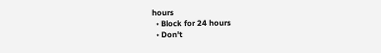hours
  • Block for 24 hours
  • Don't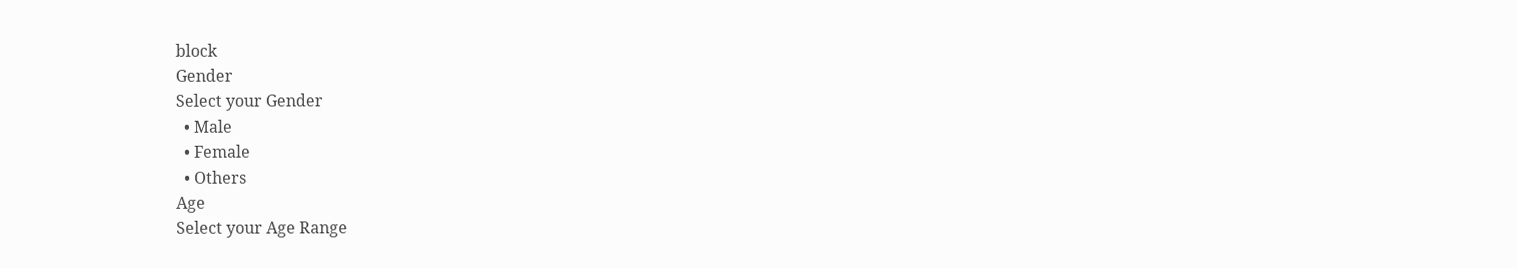block
Gender
Select your Gender
  • Male
  • Female
  • Others
Age
Select your Age Range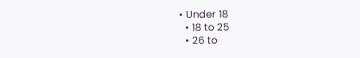• Under 18
  • 18 to 25
  • 26 to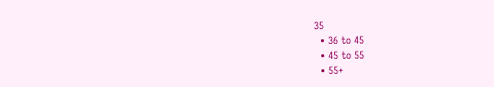35
  • 36 to 45
  • 45 to 55
  • 55+